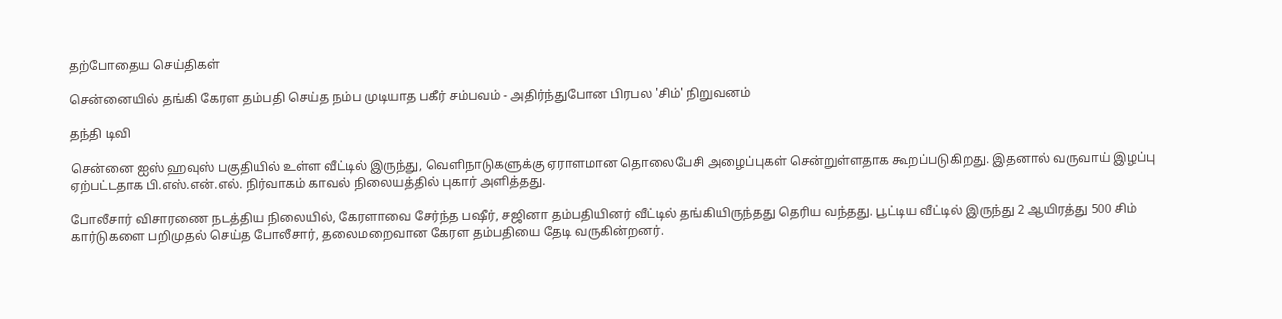தற்போதைய செய்திகள்

சென்னையில் தங்கி கேரள தம்பதி செய்த நம்ப முடியாத பகீர் சம்பவம் - அதிர்ந்துபோன பிரபல 'சிம்' நிறுவனம்

தந்தி டிவி

சென்னை ஐஸ் ஹவுஸ் பகுதியில் உள்ள வீட்டில் இருந்து, வெளிநாடுகளுக்கு ஏராளமான தொலைபேசி அழைப்புகள் சென்றுள்ளதாக கூறப்படுகிறது. இதனால் வருவாய் இழப்பு ஏற்பட்டதாக பி.எஸ்.என்.எல். நிர்வாகம் காவல் நிலையத்தில் புகார் அளித்தது.

போலீசார் விசாரணை நடத்திய நிலையில், கேரளாவை சேர்ந்த பஷீர், சஜினா தம்பதியினர் வீட்டில் தங்கியிருந்தது தெரிய வந்தது. பூட்டிய வீட்டில் இருந்து 2 ஆயிரத்து 500 சிம் கார்டுகளை பறிமுதல் செய்த போலீசார், தலைமறைவான கேரள தம்பதியை தேடி வருகின்றனர்.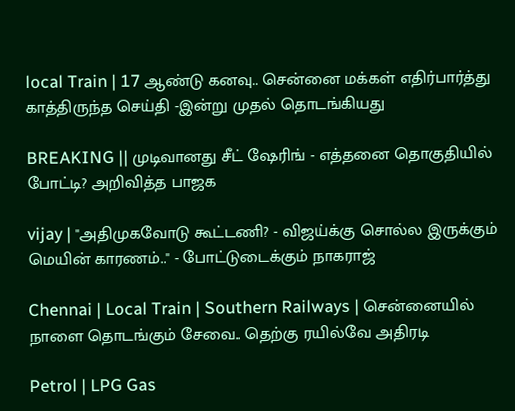local Train | 17 ஆண்டு கனவு.. சென்னை மக்கள் எதிர்பார்த்து காத்திருந்த செய்தி -இன்று முதல் தொடங்கியது

BREAKING || முடிவானது சீட் ஷேரிங் - எத்தனை தொகுதியில் போட்டி? அறிவித்த பாஜக

vijay | "அதிமுகவோடு கூட்டணி? - விஜய்க்கு சொல்ல இருக்கும் மெயின் காரணம்.." - போட்டுடைக்கும் நாகராஜ்

Chennai | Local Train | Southern Railways | சென்னையில் நாளை தொடங்கும் சேவை.. தெற்கு ரயில்வே அதிரடி

Petrol | LPG Gas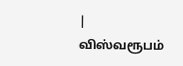| விஸ்வரூபம்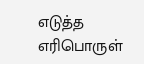எடுத்த எரிபொருள்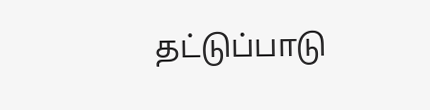தட்டுப்பாடு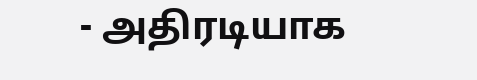- அதிரடியாக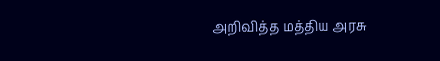அறிவித்த மத்திய அரசு